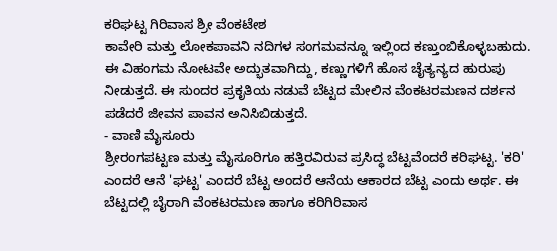ಕರಿಘಟ್ಟ ಗಿರಿವಾಸ ಶ್ರೀ ವೆಂಕಟೇಶ
ಕಾವೇರಿ ಮತ್ತು ಲೋಕಪಾವನಿ ನದಿಗಳ ಸಂಗಮವನ್ನೂ ಇಲ್ಲಿಂದ ಕಣ್ತುಂಬಿಕೊಳ್ಳಬಹುದು. ಈ ವಿಹಂಗಮ ನೋಟವೇ ಅದ್ಭುತವಾಗಿದ್ದು, ಕಣ್ಣುಗಳಿಗೆ ಹೊಸ ಚೈತ್ಯನ್ಯದ ಹುರುಪು ನೀಡುತ್ತದೆ. ಈ ಸುಂದರ ಪ್ರಕೃತಿಯ ನಡುವೆ ಬೆಟ್ಟದ ಮೇಲಿನ ವೆಂಕಟರಮಣನ ದರ್ಶನ ಪಡೆದರೆ ಜೀವನ ಪಾವನ ಅನಿಸಿಬಿಡುತ್ತದೆ.
- ವಾಣಿ ಮೈಸೂರು
ಶ್ರೀರಂಗಪಟ್ಟಣ ಮತ್ತು ಮೈಸೂರಿಗೂ ಹತ್ತಿರವಿರುವ ಪ್ರಸಿದ್ಧ ಬೆಟ್ಟವೆಂದರೆ ಕರಿಘಟ್ಟ. 'ಕರಿ' ಎಂದರೆ ಆನೆ 'ಘಟ್ಟ' ಎಂದರೆ ಬೆಟ್ಟ ಅಂದರೆ ಆನೆಯ ಆಕಾರದ ಬೆಟ್ಟ ಎಂದು ಅರ್ಥ. ಈ ಬೆಟ್ಟದಲ್ಲಿ ಬೈರಾಗಿ ವೆಂಕಟರಮಣ ಹಾಗೂ ಕರಿಗಿರಿವಾಸ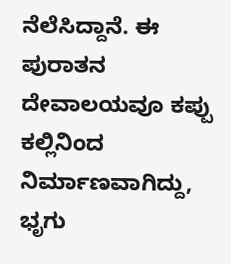ನೆಲೆಸಿದ್ದಾನೆ. ಈ ಪುರಾತನ ದೇವಾಲಯವೂ ಕಪ್ಪು ಕಲ್ಲಿನಿಂದ ನಿರ್ಮಾಣವಾಗಿದ್ದು, ಭೃಗು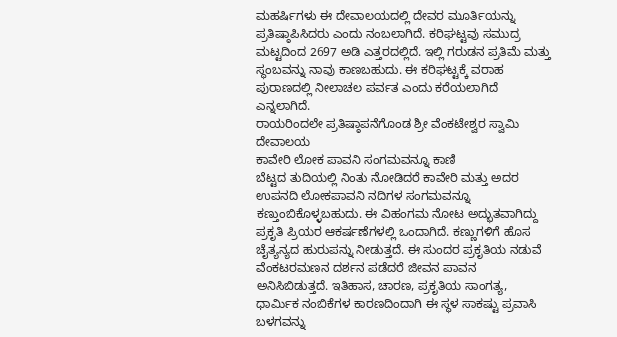ಮಹರ್ಷಿಗಳು ಈ ದೇವಾಲಯದಲ್ಲಿ ದೇವರ ಮೂರ್ತಿಯನ್ನು ಪ್ರತಿಷ್ಠಾಪಿಸಿದರು ಎಂದು ನಂಬಲಾಗಿದೆ. ಕರಿಘಟ್ಟವು ಸಮುದ್ರ ಮಟ್ಟದಿಂದ 2697 ಅಡಿ ಎತ್ತರದಲ್ಲಿದೆ. ಇಲ್ಲಿ ಗರುಡನ ಪ್ರತಿಮೆ ಮತ್ತು ಸ್ಥಂಬವನ್ನು ನಾವು ಕಾಣಬಹುದು. ಈ ಕರಿಘಟ್ಟಕ್ಕೆ ವರಾಹ ಪುರಾಣದಲ್ಲಿ ನೀಲಾಚಲ ಪರ್ವತ ಎಂದು ಕರೆಯಲಾಗಿದೆ ಎನ್ನಲಾಗಿದೆ.
ರಾಯರಿಂದಲೇ ಪ್ರತಿಷ್ಠಾಪನೆಗೊಂಡ ಶ್ರೀ ವೆಂಕಟೇಶ್ವರ ಸ್ವಾಮಿ ದೇವಾಲಯ
ಕಾವೇರಿ ಲೋಕ ಪಾವನಿ ಸಂಗಮವನ್ನೂ ಕಾಣಿ
ಬೆಟ್ಟದ ತುದಿಯಲ್ಲಿ ನಿಂತು ನೋಡಿದರೆ ಕಾವೇರಿ ಮತ್ತು ಅದರ ಉಪನದಿ ಲೋಕಪಾವನಿ ನದಿಗಳ ಸಂಗಮವನ್ನೂ ಕಣ್ತುಂಬಿಕೊಳ್ಳಬಹುದು. ಈ ವಿಹಂಗಮ ನೋಟ ಅದ್ಭುತವಾಗಿದ್ದು ಪ್ರಕೃತಿ ಪ್ರಿಯರ ಆಕರ್ಷಣೆಗಳಲ್ಲಿ ಒಂದಾಗಿದೆ. ಕಣ್ಣುಗಳಿಗೆ ಹೊಸ ಚೈತ್ಯನ್ಯದ ಹುರುಪನ್ನು ನೀಡುತ್ತದೆ. ಈ ಸುಂದರ ಪ್ರಕೃತಿಯ ನಡುವೆ ವೆಂಕಟರಮಣನ ದರ್ಶನ ಪಡೆದರೆ ಜೀವನ ಪಾವನ ಅನಿಸಿಬಿಡುತ್ತದೆ. ಇತಿಹಾಸ, ಚಾರಣ, ಪ್ರಕೃತಿಯ ಸಾಂಗತ್ಯ, ಧಾರ್ಮಿಕ ನಂಬಿಕೆಗಳ ಕಾರಣದಿಂದಾಗಿ ಈ ಸ್ಥಳ ಸಾಕಷ್ಟು ಪ್ರವಾಸಿ ಬಳಗವನ್ನು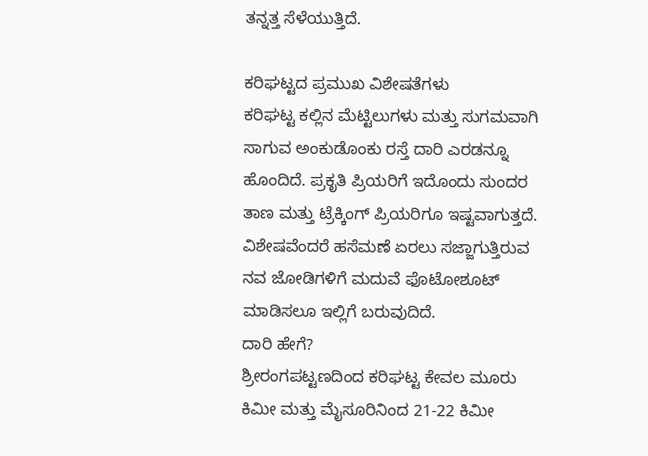ತನ್ನತ್ತ ಸೆಳೆಯುತ್ತಿದೆ.

ಕರಿಘಟ್ಟದ ಪ್ರಮುಖ ವಿಶೇಷತೆಗಳು
ಕರಿಘಟ್ಟ ಕಲ್ಲಿನ ಮೆಟ್ಟಿಲುಗಳು ಮತ್ತು ಸುಗಮವಾಗಿ ಸಾಗುವ ಅಂಕುಡೊಂಕು ರಸ್ತೆ ದಾರಿ ಎರಡನ್ನೂ ಹೊಂದಿದೆ. ಪ್ರಕೃತಿ ಪ್ರಿಯರಿಗೆ ಇದೊಂದು ಸುಂದರ ತಾಣ ಮತ್ತು ಟ್ರೆಕ್ಕಿಂಗ್ ಪ್ರಿಯರಿಗೂ ಇಷ್ಟವಾಗುತ್ತದೆ. ವಿಶೇಷವೆಂದರೆ ಹಸೆಮಣೆ ಏರಲು ಸಜ್ಜಾಗುತ್ತಿರುವ ನವ ಜೋಡಿಗಳಿಗೆ ಮದುವೆ ಫೊಟೋಶೂಟ್ ಮಾಡಿಸಲೂ ಇಲ್ಲಿಗೆ ಬರುವುದಿದೆ.
ದಾರಿ ಹೇಗೆ?
ಶ್ರೀರಂಗಪಟ್ಟಣದಿಂದ ಕರಿಘಟ್ಟ ಕೇವಲ ಮೂರು ಕಿಮೀ ಮತ್ತು ಮೈಸೂರಿನಿಂದ 21-22 ಕಿಮೀ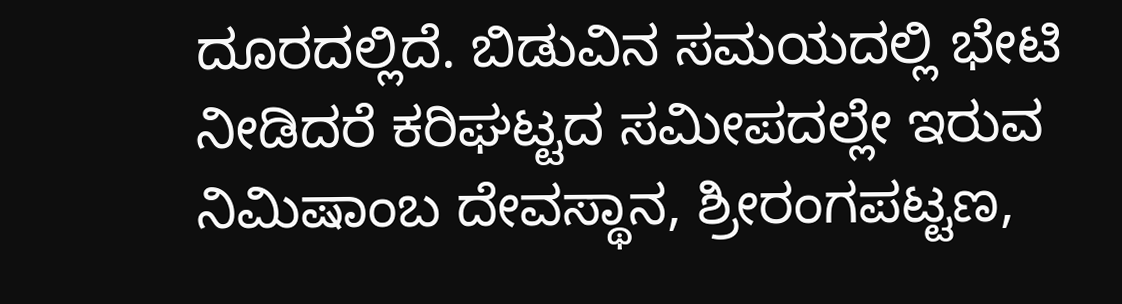ದೂರದಲ್ಲಿದೆ. ಬಿಡುವಿನ ಸಮಯದಲ್ಲಿ ಭೇಟಿ ನೀಡಿದರೆ ಕರಿಘಟ್ಟದ ಸಮೀಪದಲ್ಲೇ ಇರುವ ನಿಮಿಷಾಂಬ ದೇವಸ್ಥಾನ, ಶ್ರೀರಂಗಪಟ್ಟಣ,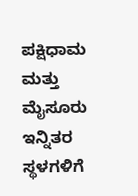ಪಕ್ಷಿಧಾಮ ಮತ್ತು ಮೈಸೂರು ಇನ್ನಿತರ ಸ್ಥಳಗಳಿಗೆ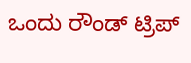ಒಂದು ರೌಂಡ್ ಟ್ರಿಪ್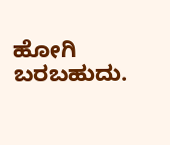ಹೋಗಿ ಬರಬಹುದು.